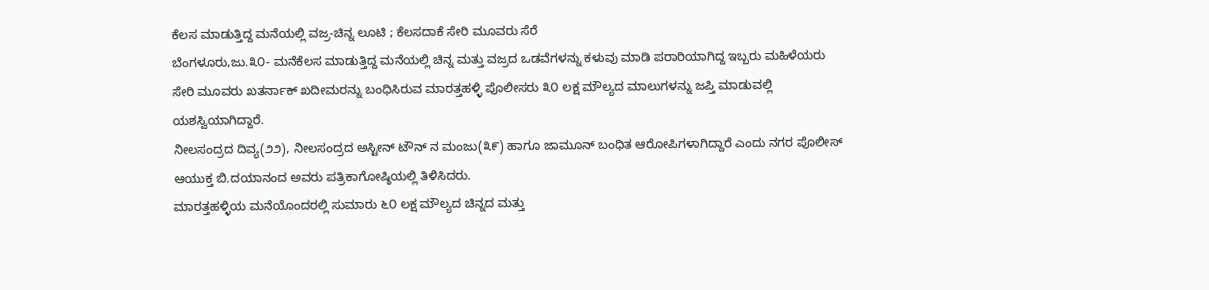ಕೆಲಸ ಮಾಡುತ್ತಿದ್ದ ಮನೆಯಲ್ಲಿ ವಜ್ರ-ಚಿನ್ನ ಲೂಟಿ ; ಕೆಲಸದಾಕೆ ಸೇರಿ ಮೂವರು ಸೆರೆ
ಬೆಂಗಳೂರು,ಜು.೩೦- ಮನೆಕೆಲಸ ಮಾಡುತ್ತಿದ್ದ ಮನೆಯಲ್ಲಿ ಚಿನ್ನ ಮತ್ತು ವಜ್ರದ ಒಡವೆಗಳನ್ನು ಕಳುವು ಮಾಡಿ ಪರಾರಿಯಾಗಿದ್ದ ಇಬ್ಬರು ಮಹಿಳೆಯರು ಸೇರಿ ಮೂವರು ಖತರ್ನಾಕ್ ಖದೀಮರನ್ನು ಬಂಧಿಸಿರುವ ಮಾರತ್ತಹಳ್ಳಿ ಪೊಲೀಸರು ೩೦ ಲಕ್ಷ ಮೌಲ್ಯದ ಮಾಲುಗಳನ್ನು ಜಪ್ತಿ ಮಾಡುವಲ್ಲಿ ಯಶಸ್ವಿಯಾಗಿದ್ದಾರೆ.
ನೀಲಸಂದ್ರದ ದಿವ್ಯ(೨೨), ನೀಲಸಂದ್ರದ ಅಸ್ಟೀನ್ ಟೌನ್ ನ ಮಂಜು(೩೯) ಹಾಗೂ ಜಾಮೂನ್ ಬಂಧಿತ ಆರೋಪಿಗಳಾಗಿದ್ದಾರೆ ಎಂದು ನಗರ ಪೊಲೀಸ್ ಆಯುಕ್ತ ಬಿ.ದಯಾನಂದ ಅವರು ಪತ್ರಿಕಾಗೋಷ್ಠಿಯಲ್ಲಿ ತಿಳಿಸಿದರು.
ಮಾರತ್ತಹಳ್ಳಿಯ ಮನೆಯೊಂದರಲ್ಲಿ ಸುಮಾರು ೬೦ ಲಕ್ಷ ಮೌಲ್ಯದ ಚಿನ್ನದ ಮತ್ತು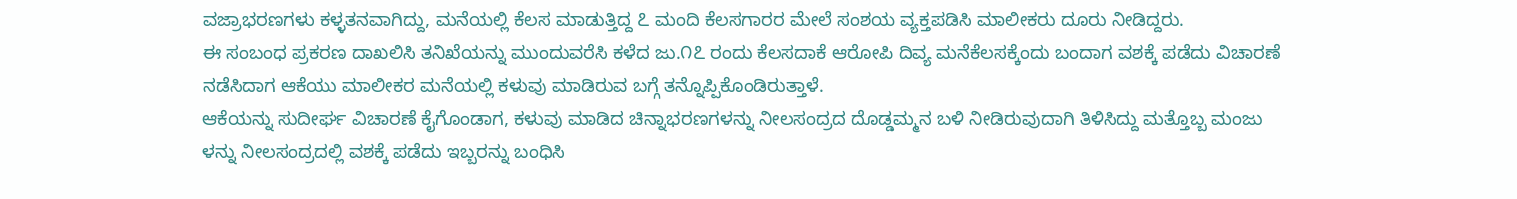ವಜ್ರಾಭರಣಗಳು ಕಳ್ಳತನವಾಗಿದ್ದು, ಮನೆಯಲ್ಲಿ ಕೆಲಸ ಮಾಡುತ್ತಿದ್ದ ೭ ಮಂದಿ ಕೆಲಸಗಾರರ ಮೇಲೆ ಸಂಶಯ ವ್ಯಕ್ತಪಡಿಸಿ ಮಾಲೀಕರು ದೂರು ನೀಡಿದ್ದರು.
ಈ ಸಂಬಂಧ ಪ್ರಕರಣ ದಾಖಲಿಸಿ ತನಿಖೆಯನ್ನು ಮುಂದುವರೆಸಿ ಕಳೆದ ಜು.೧೭ ರಂದು ಕೆಲಸದಾಕೆ ಆರೋಪಿ ದಿವ್ಯ ಮನೆಕೆಲಸಕ್ಕೆಂದು ಬಂದಾಗ ವಶಕ್ಕೆ ಪಡೆದು ವಿಚಾರಣೆ ನಡೆಸಿದಾಗ ಆಕೆಯು ಮಾಲೀಕರ ಮನೆಯಲ್ಲಿ ಕಳುವು ಮಾಡಿರುವ ಬಗ್ಗೆ ತನ್ನೊಪ್ಪಿಕೊಂಡಿರುತ್ತಾಳೆ.
ಆಕೆಯನ್ನು ಸುದೀರ್ಘ ವಿಚಾರಣೆ ಕೈಗೊಂಡಾಗ, ಕಳುವು ಮಾಡಿದ ಚಿನ್ನಾಭರಣಗಳನ್ನು ನೀಲಸಂದ್ರದ ದೊಡ್ಡಮ್ಮನ ಬಳಿ ನೀಡಿರುವುದಾಗಿ ತಿಳಿಸಿದ್ದು ಮತ್ತೊಬ್ಬ ಮಂಜು ಳನ್ನು ನೀಲಸಂದ್ರದಲ್ಲಿ ವಶಕ್ಕೆ ಪಡೆದು ಇಬ್ಬರನ್ನು ಬಂಧಿಸಿ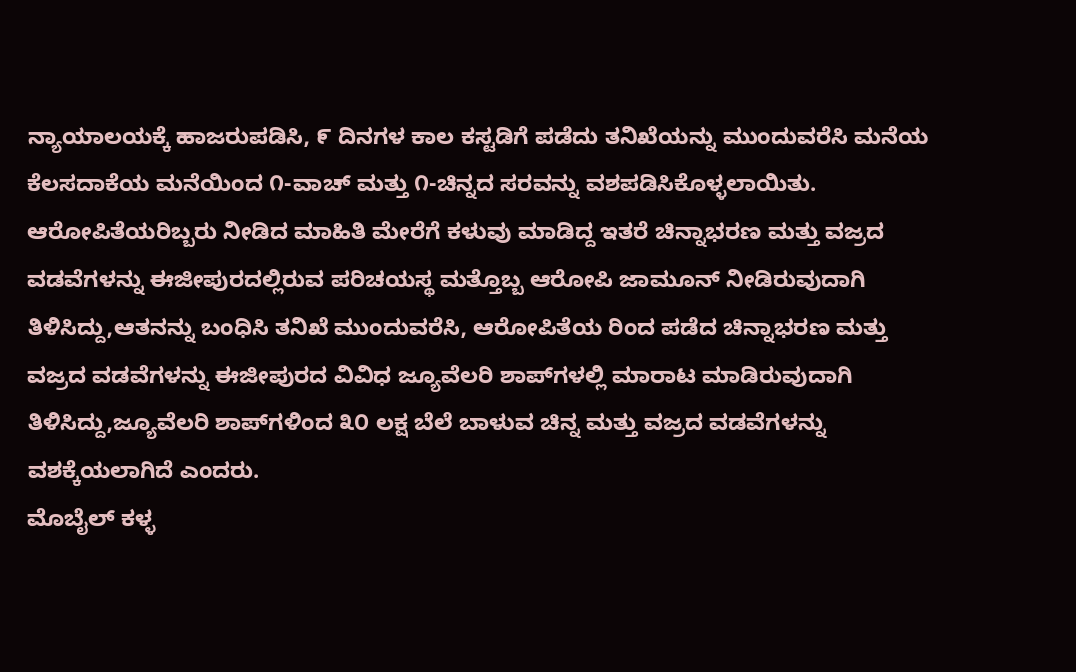ನ್ಯಾಯಾಲಯಕ್ಕೆ ಹಾಜರುಪಡಿಸಿ, ೯ ದಿನಗಳ ಕಾಲ ಕಸ್ಟಡಿಗೆ ಪಡೆದು ತನಿಖೆಯನ್ನು ಮುಂದುವರೆಸಿ ಮನೆಯ ಕೆಲಸದಾಕೆಯ ಮನೆಯಿಂದ ೧-ವಾಚ್ ಮತ್ತು ೧-ಚಿನ್ನದ ಸರವನ್ನು ವಶಪಡಿಸಿಕೊಳ್ಳಲಾಯಿತು.
ಆರೋಪಿತೆಯರಿಬ್ಬರು ನೀಡಿದ ಮಾಹಿತಿ ಮೇರೆಗೆ ಕಳುವು ಮಾಡಿದ್ದ ಇತರೆ ಚಿನ್ನಾಭರಣ ಮತ್ತು ವಜ್ರದ ವಡವೆಗಳನ್ನು ಈಜೀಪುರದಲ್ಲಿರುವ ಪರಿಚಯಸ್ಥ ಮತ್ತೊಬ್ಬ ಆರೋಪಿ ಜಾಮೂನ್ ನೀಡಿರುವುದಾಗಿ ತಿಳಿಸಿದ್ದು,ಆತನನ್ನು ಬಂಧಿಸಿ ತನಿಖೆ ಮುಂದುವರೆಸಿ, ಆರೋಪಿತೆಯ ರಿಂದ ಪಡೆದ ಚಿನ್ನಾಭರಣ ಮತ್ತು ವಜ್ರದ ವಡವೆಗಳನ್ನು ಈಜೀಪುರದ ವಿವಿಧ ಜ್ಯೂವೆಲರಿ ಶಾಪ್‌ಗಳಲ್ಲಿ ಮಾರಾಟ ಮಾಡಿರುವುದಾಗಿ ತಿಳಿಸಿದ್ದು,ಜ್ಯೂವೆಲರಿ ಶಾಪ್‌ಗಳಿಂದ ೩೦ ಲಕ್ಷ ಬೆಲೆ ಬಾಳುವ ಚಿನ್ನ ಮತ್ತು ವಜ್ರದ ವಡವೆಗಳನ್ನು ವಶಕ್ಕೆಯಲಾಗಿದೆ ಎಂದರು.
ಮೊಬೈಲ್ ಕಳ್ಳ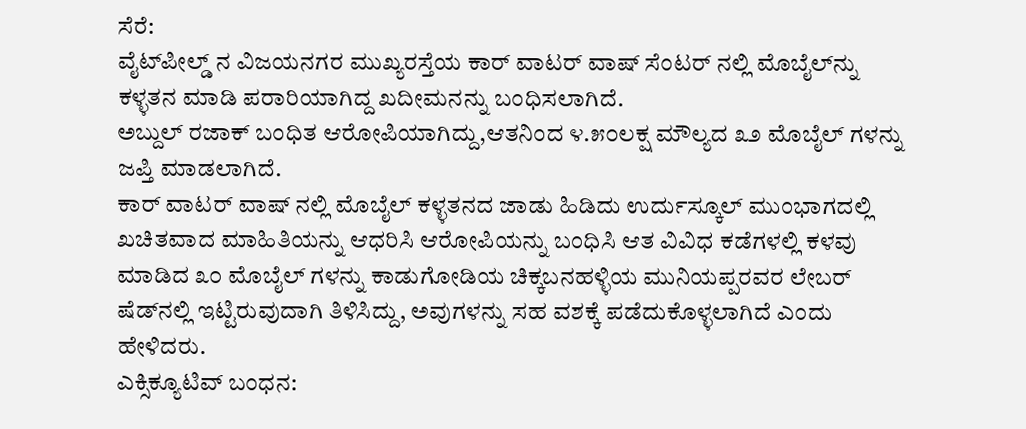ಸೆರೆ:
ವೈಟ್‌ಪೀಲ್ಡ್ ನ ವಿಜಯನಗರ ಮುಖ್ಯರಸ್ತೆಯ ಕಾರ್ ವಾಟರ್ ವಾಷ್ ಸೆಂಟರ್ ನಲ್ಲಿ ಮೊಬೈಲ್‌ನ್ನು ಕಳ್ಳತನ ಮಾಡಿ ಪರಾರಿಯಾಗಿದ್ದ ಖದೀಮನನ್ನು ಬಂಧಿಸಲಾಗಿದೆ.
ಅಬ್ದುಲ್ ರಜಾಕ್ ಬಂಧಿತ ಆರೋಪಿಯಾಗಿದ್ದು,ಆತನಿಂದ ೪.೫೦ಲಕ್ಷ ಮೌಲ್ಯದ ೩೨ ಮೊಬೈಲ್ ಗಳನ್ನು ಜಪ್ತಿ ಮಾಡಲಾಗಿದೆ.
ಕಾರ್ ವಾಟರ್ ವಾಷ್ ನಲ್ಲಿ ಮೊಬೈಲ್ ಕಳ್ಳತನದ ಜಾಡು ಹಿಡಿದು ಉರ್ದುಸ್ಕೂಲ್ ಮುಂಭಾಗದಲ್ಲಿ ಖಚಿತವಾದ ಮಾಹಿತಿಯನ್ನು ಆಧರಿಸಿ ಆರೋಪಿಯನ್ನು ಬಂಧಿಸಿ ಆತ ವಿವಿಧ ಕಡೆಗಳಲ್ಲಿ ಕಳವು ಮಾಡಿದ ೩೦ ಮೊಬೈಲ್ ಗಳನ್ನು ಕಾಡುಗೋಡಿಯ ಚಿಕ್ಕಬನಹಳ್ಳಿಯ ಮುನಿಯಪ್ಪರವರ ಲೇಬರ್ ಷೆಡ್‌ನಲ್ಲಿ ಇಟ್ಟಿರುವುದಾಗಿ ತಿಳಿಸಿದ್ದು, ಅವುಗಳನ್ನು ಸಹ ವಶಕ್ಕೆ ಪಡೆದುಕೊಳ್ಳಲಾಗಿದೆ ಎಂದು ಹೇಳಿದರು.
ಎಕ್ಸಿಕ್ಯೂಟಿವ್ ಬಂಧನ: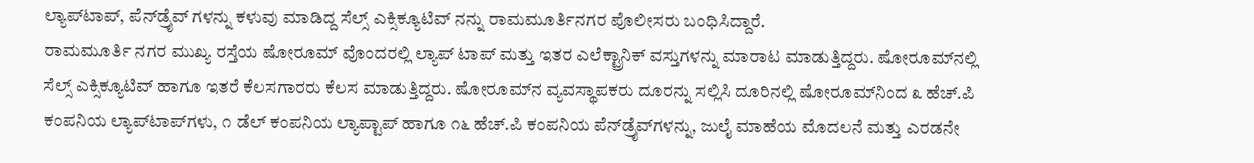ಲ್ಯಾಪ್‌ಟಾಪ್, ಪೆನ್‌ಡ್ರೈವ್ ಗಳನ್ನು ಕಳುವು ಮಾಡಿದ್ದ ಸೆಲ್ಸ್ ಎಕ್ಸಿಕ್ಯೂಟಿವ್ ನನ್ನು ರಾಮಮೂರ್ತಿನಗರ ಪೊಲೀಸರು ಬಂಧಿಸಿದ್ದಾರೆ.
ರಾಮಮೂರ್ತಿ ನಗರ ಮುಖ್ಯ ರಸ್ತೆಯ ಷೋರೂಮ್ ವೊಂದರಲ್ಲಿ ಲ್ಯಾಪ್ ಟಾಪ್ ಮತ್ತು ಇತರ ಎಲೆಕ್ಟ್ರಾನಿಕ್ ವಸ್ತುಗಳನ್ನು ಮಾರಾಟ ಮಾಡುತ್ತಿದ್ದರು. ಷೋರೂಮ್‌ನಲ್ಲಿ ಸೆಲ್ಸ್ ಎಕ್ಸಿಕ್ಯೂಟಿವ್ ಹಾಗೂ ಇತರೆ ಕೆಲಸಗಾರರು ಕೆಲಸ ಮಾಡುತ್ತಿದ್ದರು. ಷೋರೂಮ್‌ನ ವ್ಯವಸ್ಥಾಪಕರು ದೂರನ್ನು ಸಲ್ಲಿಸಿ ದೂರಿನಲ್ಲಿ ಷೋರೂಮ್‌ನಿಂದ ೩ ಹೆಚ್.ಪಿ ಕಂಪನಿಯ ಲ್ಯಾಪ್‌ಟಾಪ್‌ಗಳು, ೧ ಡೆಲ್ ಕಂಪನಿಯ ಲ್ಯಾಪ್ಟಾಪ್ ಹಾಗೂ ೧೬ ಹೆಚ್.ಪಿ ಕಂಪನಿಯ ಪೆನ್‌ಡ್ರೈವ್‌ಗಳನ್ನು, ಜುಲೈ ಮಾಹೆಯ ಮೊದಲನೆ ಮತ್ತು ಎರಡನೇ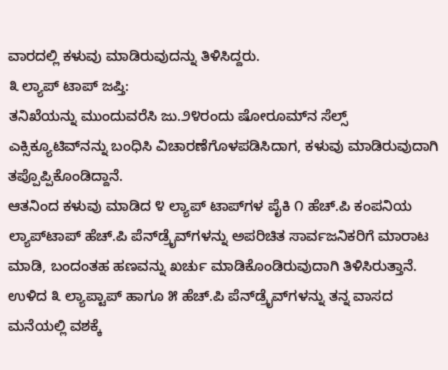ವಾರದಲ್ಲಿ ಕಳುವು ಮಾಡಿರುವುದನ್ನು ತಿಳಿಸಿದ್ದರು.
೩ ಲ್ಯಾಪ್ ಟಾಪ್ ಜಪ್ತಿ:
ತನಿಖೆಯನ್ನು ಮುಂದುವರೆಸಿ ಜು.೨೪ರಂದು ಷೋರೂಮ್‌ನ ಸೆಲ್ಸ್ ಎಕ್ಸಿಕ್ಯೂಟಿವ್‌ನನ್ನು ಬಂಧಿಸಿ ವಿಚಾರಣೆಗೊಳಪಡಿಸಿದಾಗ, ಕಳುವು ಮಾಡಿರುವುದಾಗಿ ತಪ್ಪೊಪ್ಪಿಕೊಂಡಿದ್ದಾನೆ.
ಆತನಿಂದ ಕಳುವು ಮಾಡಿದ ೪ ಲ್ಯಾಪ್ ಟಾಪ್‌ಗಳ ಪೈಕಿ ೧ ಹೆಚ್.ಪಿ ಕಂಪನಿಯ ಲ್ಯಾಪ್‌ಟಾಪ್ ಹೆಚ್.ಪಿ ಪೆನ್‌ಡ್ರೈವ್‌ಗಳನ್ನು ಅಪರಿಚಿತ ಸಾರ್ವಜನಿಕರಿಗೆ ಮಾರಾಟ ಮಾಡಿ, ಬಂದಂತಹ ಹಣವನ್ನು ಖರ್ಚು ಮಾಡಿಕೊಂಡಿರುವುದಾಗಿ ತಿಳಿಸಿರುತ್ತಾನೆ. ಉಳಿದ ೩ ಲ್ಯಾಪ್ಟಾಪ್ ಹಾಗೂ ೫ ಹೆಚ್.ಪಿ ಪೆನ್‌ಡ್ರೈವ್‌ಗಳನ್ನು ತನ್ನ ವಾಸದ ಮನೆಯಲ್ಲಿ ವಶಕ್ಕೆ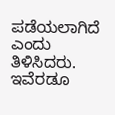ಪಡೆಯಲಾಗಿದೆ ಎಂದು ತಿಳಿಸಿದರು.
ಇವೆರಡೂ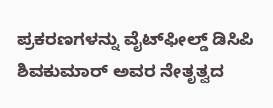ಪ್ರಕರಣಗಳನ್ನು ವೈಟ್‌ಫೀಲ್ಡ್ ಡಿಸಿಪಿ ಶಿವಕುಮಾರ್ ಅವರ ನೇತೃತ್ವದ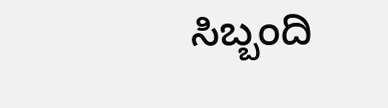ಸಿಬ್ಬಂದಿ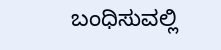ಬಂಧಿಸುವಲ್ಲಿ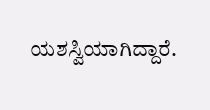ಯಶಸ್ವಿಯಾಗಿದ್ದಾರೆ.